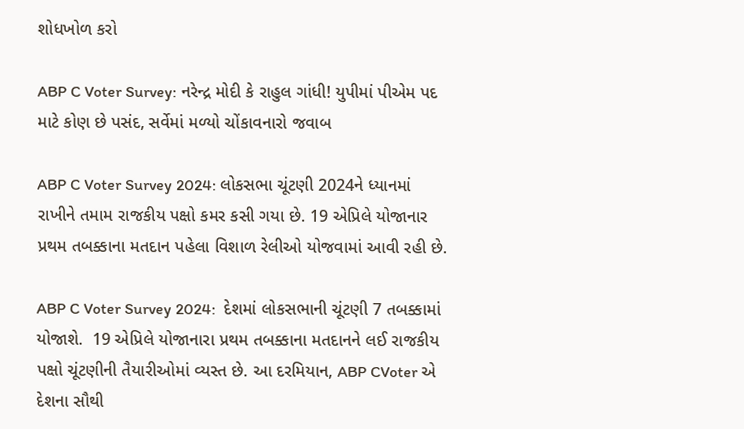શોધખોળ કરો

ABP C Voter Survey: નરેન્દ્ર મોદી કે રાહુલ ગાંધી! યુપીમાં પીએમ પદ માટે કોણ છે પસંદ, સર્વેમાં મળ્યો ચોંકાવનારો જવાબ

ABP C Voter Survey 2024: લોકસભા ચૂંટણી 2024ને ધ્યાનમાં રાખીને તમામ રાજકીય પક્ષો કમર કસી ગયા છે. 19 એપ્રિલે યોજાનાર પ્રથમ તબક્કાના મતદાન પહેલા વિશાળ રેલીઓ યોજવામાં આવી રહી છે.

ABP C Voter Survey 2024:  દેશમાં લોકસભાની ચૂંટણી 7 તબક્કામાં યોજાશે.  19 એપ્રિલે યોજાનારા પ્રથમ તબક્કાના મતદાનને લઈ રાજકીય પક્ષો ચૂંટણીની તૈયારીઓમાં વ્યસ્ત છે. આ દરમિયાન, ABP CVoter એ દેશના સૌથી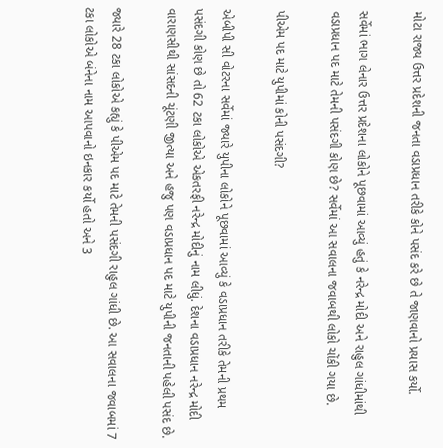મોટા રાજ્ય ઉત્તર પ્રદેશની જનતા વડાપ્રધાન તરીકે કોને પસંદ કરે છે તે જાણવાનો પ્રયાસ કર્યો.

સર્વેમાં ભાગ લેનાર ઉત્તર પ્રદેશના લોકોને પૂછવામાં આવ્યું હતું કે નરેન્દ્ર મોદી અને રાહુલ ગાંધીમાંથી વડાપ્રધાન પદ માટે તેમની પસંદગી કોણ છે? સર્વેમાં આ સવાલના જવાબથી લોકો ચોંકી ગયા છે.

પીએમ પદ માટે યુપીમાં કોની પસંદગી?

એબીપી સી વોટરના સર્વેમાં જ્યારે યુપીના લોકોને પૂછવામાં આવ્યું કે વડાપ્રધાન તરીકે તેમની પ્રથમ પસંદગી કોણ છે તો 62 ટકા લોકોએ એકતરફી નરેન્દ્ર મોદીનું નામ લીધું. દેશના વડાપ્રધાન નરેન્દ્ર મોદી વારાણસીથી સાંસદની ચૂંટણી જીત્યા અને હજુ પણ વડાપ્રધાન પદ માટે યુપીની જનતાની પહેલી પસંદ છે.

જ્યારે 28 ટકા લોકોએ કહ્યું કે પીએમ પદ માટે તેમની પસંદગી રાહુલ ગાંધી છે. આ સવાલના જવાબમાં 7 ટકા લોકોએ બંનેના નામ આપવાનો ઇનકાર કર્યો હતો અને 3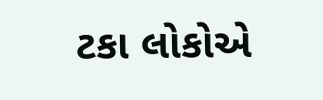ટકા લોકોએ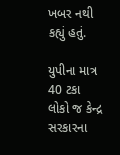ખબર નથી કહ્યું હતું.

યુપીના માત્ર 40 ટકા લોકો જ કેન્દ્ર સરકારના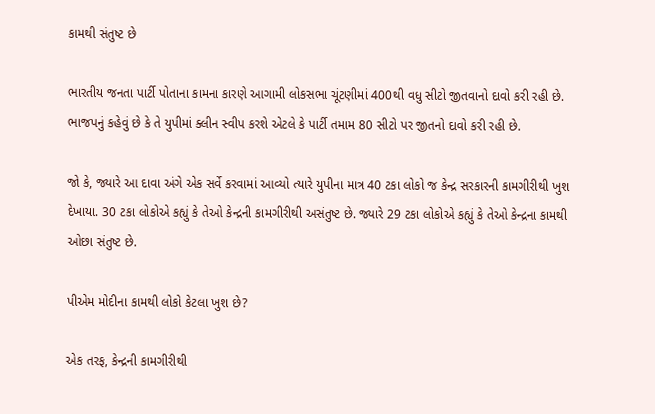કામથી સંતુષ્ટ છે

ભારતીય જનતા પાર્ટી પોતાના કામના કારણે આગામી લોકસભા ચૂંટણીમાં 400થી વધુ સીટો જીતવાનો દાવો કરી રહી છે. ભાજપનું કહેવું છે કે તે યુપીમાં ક્લીન સ્વીપ કરશે એટલે કે પાર્ટી તમામ 80 સીટો પર જીતનો દાવો કરી રહી છે.

જો કે, જ્યારે આ દાવા અંગે એક સર્વે કરવામાં આવ્યો ત્યારે યુપીના માત્ર 40 ટકા લોકો જ કેન્દ્ર સરકારની કામગીરીથી ખુશ દેખાયા. 30 ટકા લોકોએ કહ્યું કે તેઓ કેન્દ્રની કામગીરીથી અસંતુષ્ટ છે. જ્યારે 29 ટકા લોકોએ કહ્યું કે તેઓ કેન્દ્રના કામથી ઓછા સંતુષ્ટ છે.

પીએમ મોદીના કામથી લોકો કેટલા ખુશ છે?

એક તરફ, કેન્દ્રની કામગીરીથી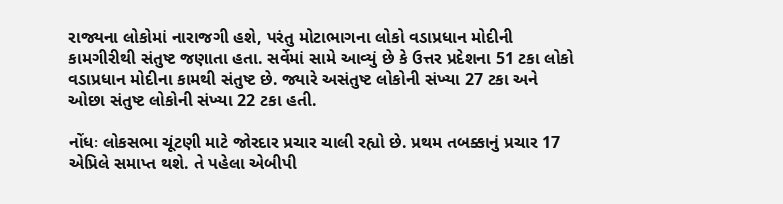રાજ્યના લોકોમાં નારાજગી હશે, પરંતુ મોટાભાગના લોકો વડાપ્રધાન મોદીની કામગીરીથી સંતુષ્ટ જણાતા હતા. સર્વેમાં સામે આવ્યું છે કે ઉત્તર પ્રદેશના 51 ટકા લોકો વડાપ્રધાન મોદીના કામથી સંતુષ્ટ છે. જ્યારે અસંતુષ્ટ લોકોની સંખ્યા 27 ટકા અને ઓછા સંતુષ્ટ લોકોની સંખ્યા 22 ટકા હતી.

નોંધઃ લોકસભા ચૂંટણી માટે જોરદાર પ્રચાર ચાલી રહ્યો છે. પ્રથમ તબક્કાનું પ્રચાર 17 એપ્રિલે સમાપ્ત થશે. તે પહેલા એબીપી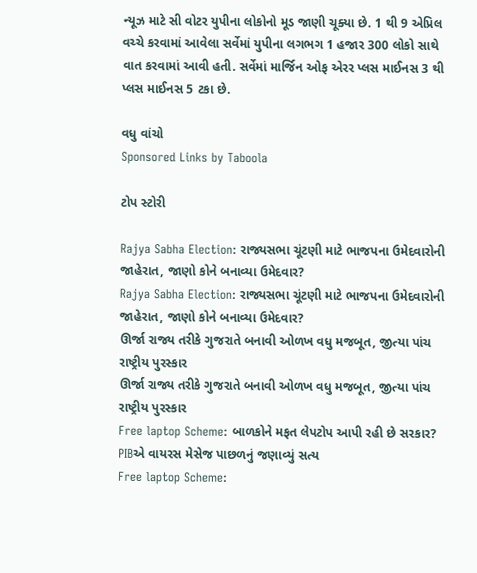ન્યૂઝ માટે સી વોટર યુપીના લોકોનો મૂડ જાણી ચૂક્યા છે. 1 થી 9 એપ્રિલ વચ્ચે કરવામાં આવેલા સર્વેમાં યુપીના લગભગ 1 હજાર 300 લોકો સાથે વાત કરવામાં આવી હતી. સર્વેમાં માર્જિન ઓફ એરર પ્લસ માઈનસ 3 થી પ્લસ માઈનસ 5 ટકા છે.

વધુ વાંચો
Sponsored Links by Taboola

ટોપ સ્ટોરી

Rajya Sabha Election: રાજ્યસભા ચૂંટણી માટે ભાજપના ઉમેદવારોની જાહેરાત, જાણો કોને બનાવ્યા ઉમેદવાર?
Rajya Sabha Election: રાજ્યસભા ચૂંટણી માટે ભાજપના ઉમેદવારોની જાહેરાત, જાણો કોને બનાવ્યા ઉમેદવાર?
ઊર્જા રાજ્ય તરીકે ગુજરાતે બનાવી ઓળખ વધુ મજબૂત, જીત્યા પાંચ રાષ્ટ્રીય પુરસ્કાર
ઊર્જા રાજ્ય તરીકે ગુજરાતે બનાવી ઓળખ વધુ મજબૂત, જીત્યા પાંચ રાષ્ટ્રીય પુરસ્કાર
Free laptop Scheme: બાળકોને મફત લેપટોપ આપી રહી છે સરકાર? PIBએ વાયરસ મેસેજ પાછળનું જણાવ્યું સત્ય
Free laptop Scheme: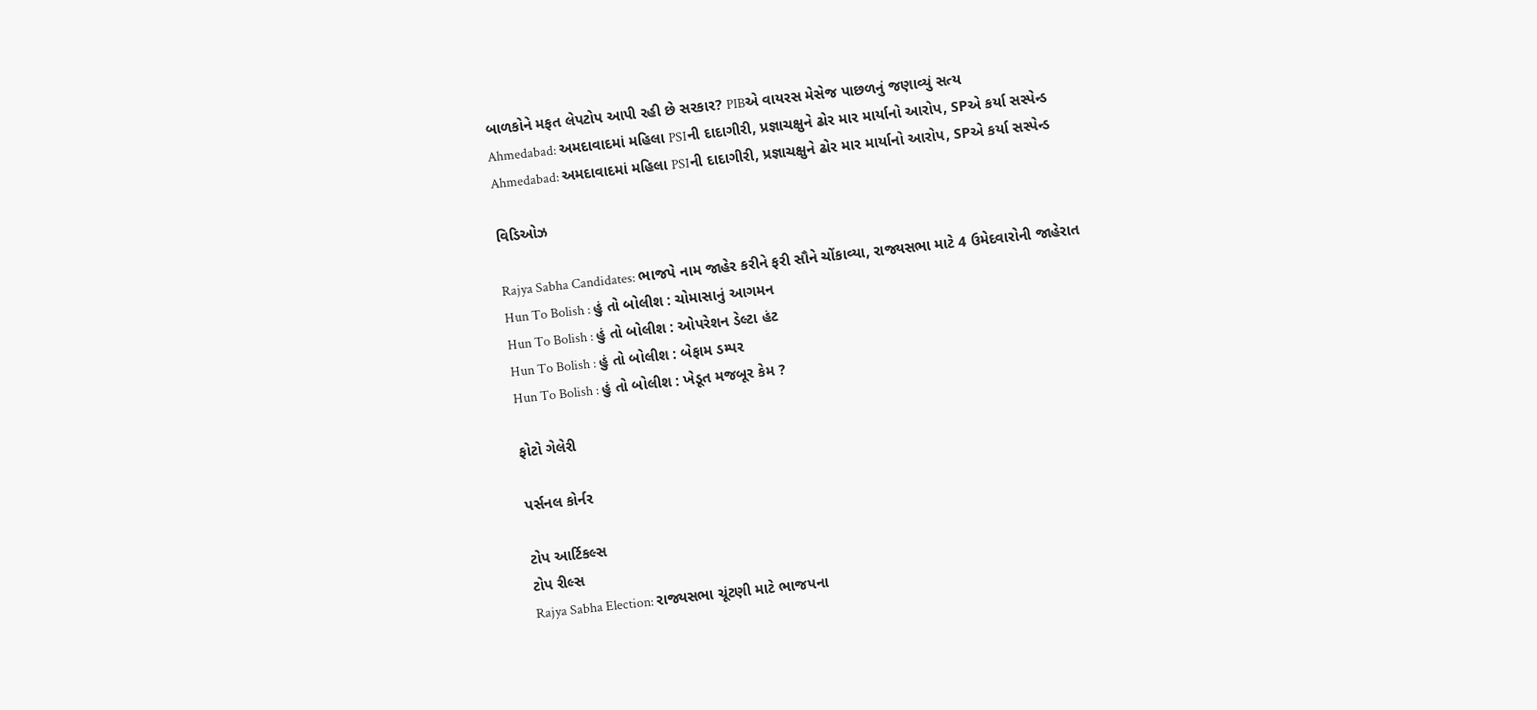બાળકોને મફત લેપટોપ આપી રહી છે સરકાર? PIBએ વાયરસ મેસેજ પાછળનું જણાવ્યું સત્ય
Ahmedabad: અમદાવાદમાં મહિલા PSIની દાદાગીરી, પ્રજ્ઞાચક્ષુને ઢોર માર માર્યાનો આરોપ, SPએ કર્યા સસ્પેન્ડ
Ahmedabad: અમદાવાદમાં મહિલા PSIની દાદાગીરી, પ્રજ્ઞાચક્ષુને ઢોર માર માર્યાનો આરોપ, SPએ કર્યા સસ્પેન્ડ

વિડિઓઝ

Rajya Sabha Candidates: ભાજપે નામ જાહેર કરીને ફરી સૌને ચોંકાવ્યા, રાજ્યસભા માટે 4 ઉમેદવારોની જાહેરાત
Hun To Bolish : હું તો બોલીશ : ચોમાસાનું આગમન
Hun To Bolish : હું તો બોલીશ : ઓપરેશન ડેલ્ટા હંટ
Hun To Bolish : હું તો બોલીશ : બેફામ ડમ્પર
Hun To Bolish : હું તો બોલીશ : ખેડૂત મજબૂર કેમ ?

ફોટો ગેલેરી

પર્સનલ કોર્નર

ટોપ આર્ટિકલ્સ
ટોપ રીલ્સ
Rajya Sabha Election: રાજ્યસભા ચૂંટણી માટે ભાજપના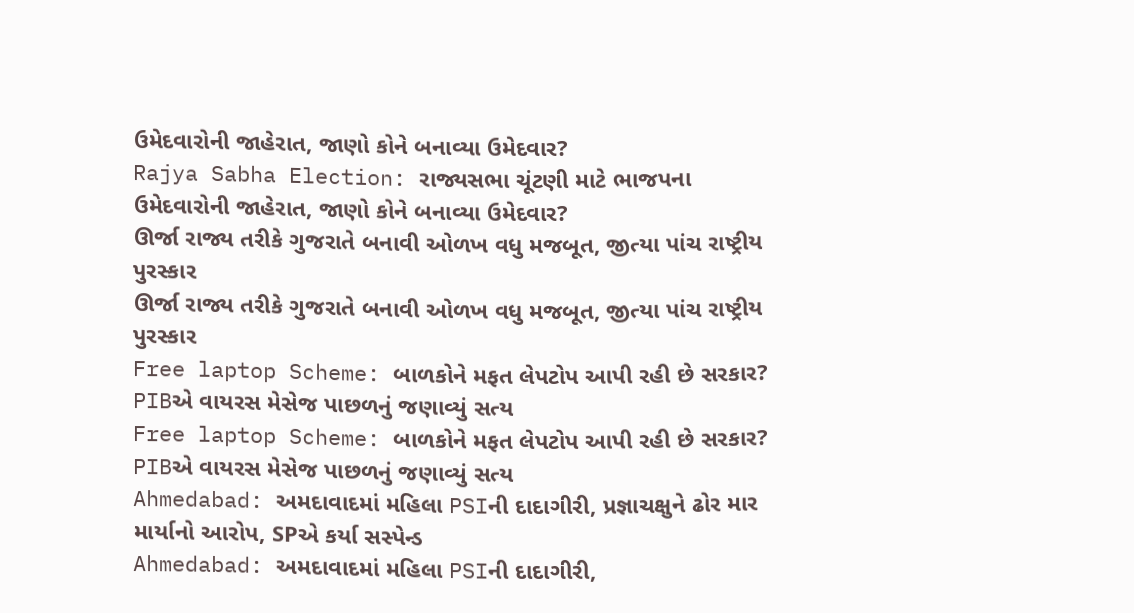ઉમેદવારોની જાહેરાત, જાણો કોને બનાવ્યા ઉમેદવાર?
Rajya Sabha Election: રાજ્યસભા ચૂંટણી માટે ભાજપના ઉમેદવારોની જાહેરાત, જાણો કોને બનાવ્યા ઉમેદવાર?
ઊર્જા રાજ્ય તરીકે ગુજરાતે બનાવી ઓળખ વધુ મજબૂત, જીત્યા પાંચ રાષ્ટ્રીય પુરસ્કાર
ઊર્જા રાજ્ય તરીકે ગુજરાતે બનાવી ઓળખ વધુ મજબૂત, જીત્યા પાંચ રાષ્ટ્રીય પુરસ્કાર
Free laptop Scheme: બાળકોને મફત લેપટોપ આપી રહી છે સરકાર? PIBએ વાયરસ મેસેજ પાછળનું જણાવ્યું સત્ય
Free laptop Scheme: બાળકોને મફત લેપટોપ આપી રહી છે સરકાર? PIBએ વાયરસ મેસેજ પાછળનું જણાવ્યું સત્ય
Ahmedabad: અમદાવાદમાં મહિલા PSIની દાદાગીરી, પ્રજ્ઞાચક્ષુને ઢોર માર માર્યાનો આરોપ, SPએ કર્યા સસ્પેન્ડ
Ahmedabad: અમદાવાદમાં મહિલા PSIની દાદાગીરી,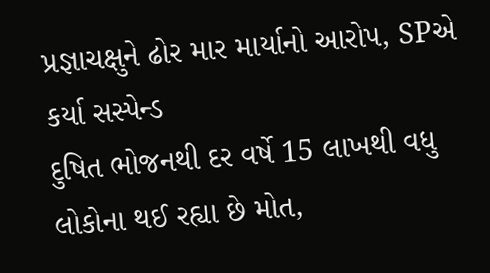પ્રજ્ઞાચક્ષુને ઢોર માર માર્યાનો આરોપ, SPએ કર્યા સસ્પેન્ડ
દુષિત ભોજનથી દર વર્ષે 15 લાખથી વધુ લોકોના થઈ રહ્યા છે મોત,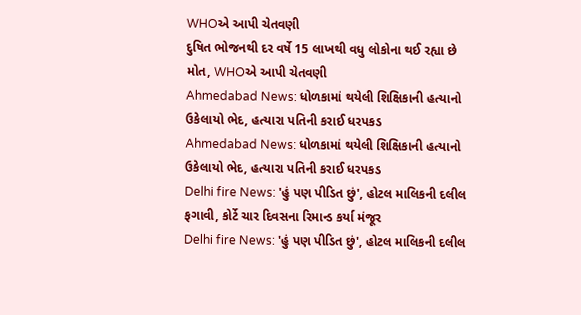WHOએ આપી ચેતવણી
દુષિત ભોજનથી દર વર્ષે 15 લાખથી વધુ લોકોના થઈ રહ્યા છે મોત, WHOએ આપી ચેતવણી
Ahmedabad News: ધોળકામાં થયેલી શિક્ષિકાની હત્યાનો ઉકેલાયો ભેદ, હત્યારા પતિની કરાઈ ધરપકડ
Ahmedabad News: ધોળકામાં થયેલી શિક્ષિકાની હત્યાનો ઉકેલાયો ભેદ, હત્યારા પતિની કરાઈ ધરપકડ
Delhi fire News: 'હું પણ પીડિત છું', હોટલ માલિકની દલીલ ફગાવી, કોર્ટે ચાર દિવસના રિમાન્ડ કર્યા મંજૂર
Delhi fire News: 'હું પણ પીડિત છું', હોટલ માલિકની દલીલ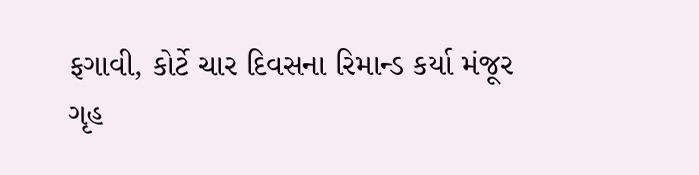ફગાવી, કોર્ટે ચાર દિવસના રિમાન્ડ કર્યા મંજૂર
ગૃહ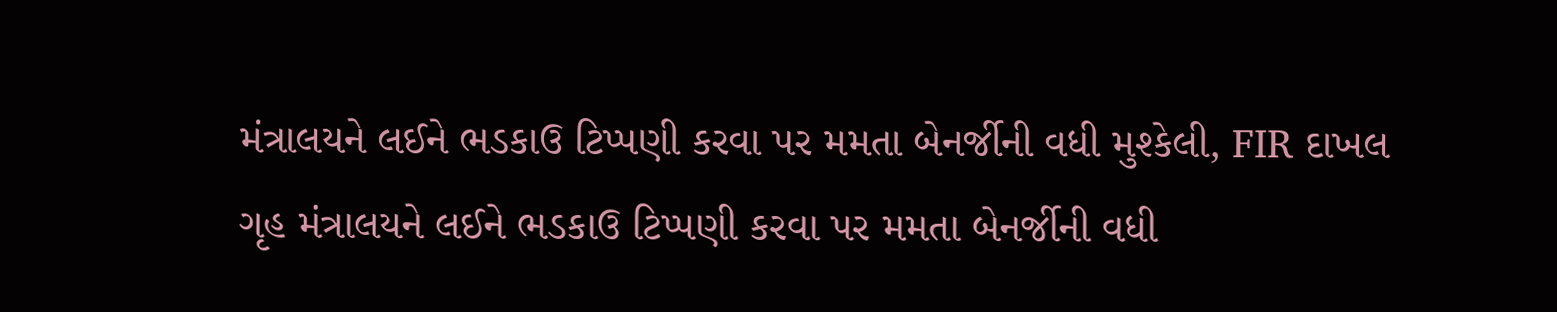મંત્રાલયને લઈને ભડકાઉ ટિપ્પણી કરવા પર મમતા બેનર્જીની વધી મુશ્કેલી, FIR દાખલ
ગૃહ મંત્રાલયને લઈને ભડકાઉ ટિપ્પણી કરવા પર મમતા બેનર્જીની વધી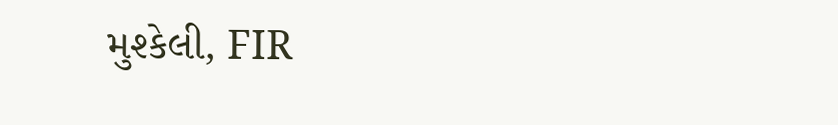મુશ્કેલી, FIR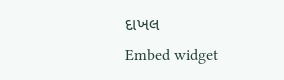દાખલ
Embed widget